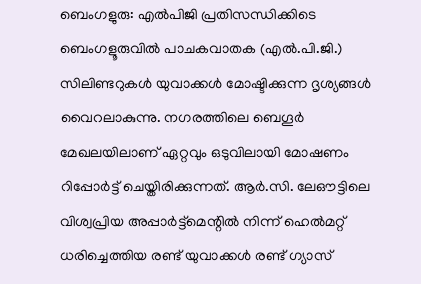ബെംഗളുരു: എല്‍പിജി പ്രതിസന്ധിക്കിടെ ബെംഗളൂരുവില്‍ പാചകവാതക (എല്‍.പി.ജി.) സിലിണ്ടറുകള്‍ യുവാക്കള്‍ മോഷ്ടിക്കുന്ന ദൃശ്യങ്ങള്‍ വൈറലാകുന്നു. നഗരത്തിലെ ബെഗൂര്‍ മേഖലയിലാണ് ഏറ്റവും ഒടുവിലായി മോഷണം റിപ്പോര്‍ട്ട് ചെയ്തിരിക്കുന്നത്. ആര്‍.സി. ലേഔട്ടിലെ വിശ്വപ്രിയ അപ്പാര്‍ട്ട്മെന്റില്‍ നിന്ന് ഹെല്‍മറ്റ് ധരിച്ചെത്തിയ രണ്ട് യുവാക്കള്‍ രണ്ട് ഗ്യാസ്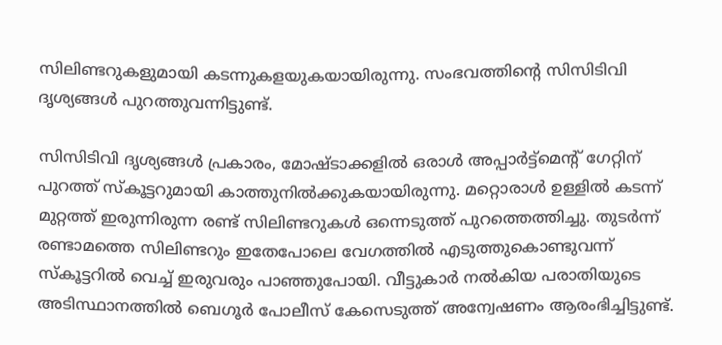സിലിണ്ടറുകളുമായി കടന്നുകളയുകയായിരുന്നു. സംഭവത്തിന്റെ സിസിടിവി ദൃശ്യങ്ങള്‍ പുറത്തുവന്നിട്ടുണ്ട്.

സിസിടിവി ദൃശ്യങ്ങള്‍ പ്രകാരം, മോഷ്ടാക്കളില്‍ ഒരാള്‍ അപ്പാര്‍ട്ട്മെന്റ് ഗേറ്റിന് പുറത്ത് സ്‌കൂട്ടറുമായി കാത്തുനില്‍ക്കുകയായിരുന്നു. മറ്റൊരാള്‍ ഉള്ളില്‍ കടന്ന് മുറ്റത്ത് ഇരുന്നിരുന്ന രണ്ട് സിലിണ്ടറുകള്‍ ഒന്നെടുത്ത് പുറത്തെത്തിച്ചു. തുടര്‍ന്ന് രണ്ടാമത്തെ സിലിണ്ടറും ഇതേപോലെ വേഗത്തില്‍ എടുത്തുകൊണ്ടുവന്ന് സ്‌കൂട്ടറില്‍ വെച്ച് ഇരുവരും പാഞ്ഞുപോയി. വീട്ടുകാര്‍ നല്‍കിയ പരാതിയുടെ അടിസ്ഥാനത്തില്‍ ബെഗൂര്‍ പോലീസ് കേസെടുത്ത് അന്വേഷണം ആരംഭിച്ചിട്ടുണ്ട്.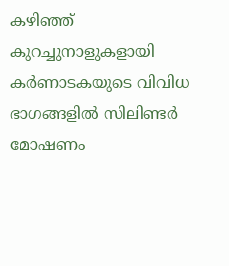കഴിഞ്ഞ് കുറച്ചുനാളുകളായി കര്‍ണാടകയുടെ വിവിധ ഭാഗങ്ങളില്‍ സിലിണ്ടര്‍ മോഷണം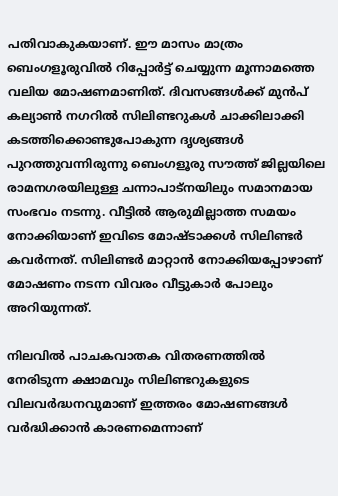പതിവാകുകയാണ്. ഈ മാസം മാത്രം ബെംഗളൂരുവില്‍ റിപ്പോര്‍ട്ട് ചെയ്യുന്ന മൂന്നാമത്തെ വലിയ മോഷണമാണിത്. ദിവസങ്ങള്‍ക്ക് മുന്‍പ് കല്യാണ്‍ നഗറില്‍ സിലിണ്ടറുകള്‍ ചാക്കിലാക്കി കടത്തിക്കൊണ്ടുപോകുന്ന ദൃശ്യങ്ങള്‍ പുറത്തുവന്നിരുന്നു ബെംഗളൂരു സൗത്ത് ജില്ലയിലെ രാമനഗരയിലുള്ള ചന്നാപാട്‌നയിലും സമാനമായ സംഭവം നടന്നു. വീട്ടില്‍ ആരുമില്ലാത്ത സമയം നോക്കിയാണ് ഇവിടെ മോഷ്ടാക്കള്‍ സിലിണ്ടര്‍ കവര്‍ന്നത്. സിലിണ്ടര്‍ മാറ്റാന്‍ നോക്കിയപ്പോഴാണ് മോഷണം നടന്ന വിവരം വീട്ടുകാര്‍ പോലും അറിയുന്നത്.

നിലവില്‍ പാചകവാതക വിതരണത്തില്‍ നേരിടുന്ന ക്ഷാമവും സിലിണ്ടറുകളുടെ വിലവര്‍ദ്ധനവുമാണ് ഇത്തരം മോഷണങ്ങള്‍ വര്‍ദ്ധിക്കാന്‍ കാരണമെന്നാണ്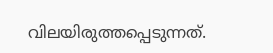വിലയിരുത്തപ്പെടുന്നത്.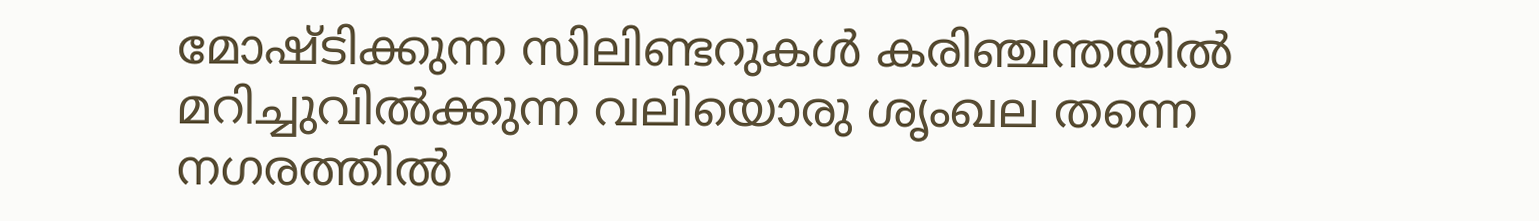മോഷ്ടിക്കുന്ന സിലിണ്ടറുകള്‍ കരിഞ്ചന്തയില്‍ മറിച്ചുവില്‍ക്കുന്ന വലിയൊരു ശൃംഖല തന്നെ നഗരത്തില്‍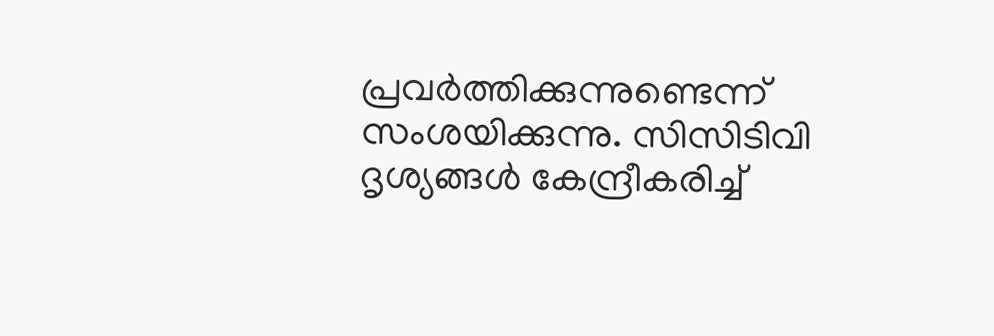പ്രവര്‍ത്തിക്കുന്നുണ്ടെന്ന് സംശയിക്കുന്നു. സിസിടിവി ദൃശ്യങ്ങള്‍ കേന്ദ്രീകരിച്ച്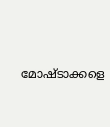മോഷ്ടാക്കളെ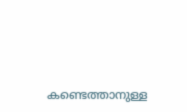കണ്ടെത്താനുള്ള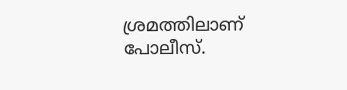ശ്രമത്തിലാണ് പോലീസ്.